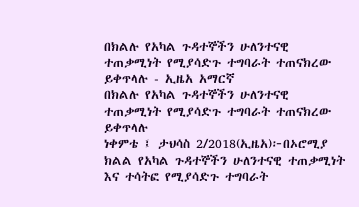በክልሉ የአካል ጉዳተኞችን ሁለንተናዊ ተጠቃሚነት የሚያሳድጉ ተግባራት ተጠናክረው ይቀጥላሉ - ኢዜአ አማርኛ
በክልሉ የአካል ጉዳተኞችን ሁለንተናዊ ተጠቃሚነት የሚያሳድጉ ተግባራት ተጠናክረው ይቀጥላሉ
ነቀምቴ ፤ ታህሳስ 2/2018(ኢዜአ)፦በኦሮሚያ ክልል የአካል ጉዳተኞችን ሁለንተናዊ ተጠቃሚነት እና ተሳትፎ የሚያሳድጉ ተግባራት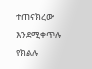ተጠናክረው እንደሚቀጥሉ የክልሉ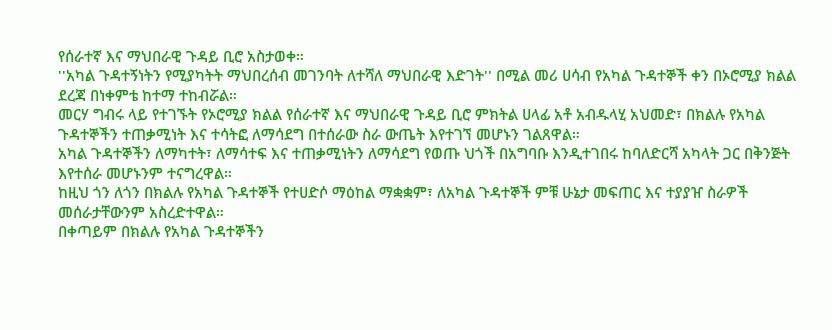የሰራተኛ እና ማህበራዊ ጉዳይ ቢሮ አስታወቀ።
''አካል ጉዳተኝነትን የሚያካትት ማህበረሰብ መገንባት ለተሻለ ማህበራዊ እድገት'' በሚል መሪ ሀሳብ የአካል ጉዳተኞች ቀን በኦሮሚያ ክልል ደረጃ በነቀምቴ ከተማ ተከብሯል።
መርሃ ግብሩ ላይ የተገኙት የኦሮሚያ ክልል የሰራተኛ እና ማህበራዊ ጉዳይ ቢሮ ምክትል ሀላፊ አቶ አብዱላሂ አህመድ፣ በክልሉ የአካል ጉዳተኞችን ተጠቃሚነት እና ተሳትፎ ለማሳደግ በተሰራው ስራ ውጤት እየተገኘ መሆኑን ገልጸዋል።
አካል ጉዳተኞችን ለማካተት፣ ለማሳተፍ እና ተጠቃሚነትን ለማሳደግ የወጡ ህጎች በአግባቡ እንዲተገበሩ ከባለድርሻ አካላት ጋር በቅንጅት እየተሰራ መሆኑንም ተናግረዋል።
ከዚህ ጎን ለጎን በክልሉ የአካል ጉዳተኞች የተሀድሶ ማዕከል ማቋቋም፣ ለአካል ጉዳተኞች ምቹ ሁኔታ መፍጠር እና ተያያዠ ስራዎች መሰራታቸውንም አስረድተዋል።
በቀጣይም በክልሉ የአካል ጉዳተኞችን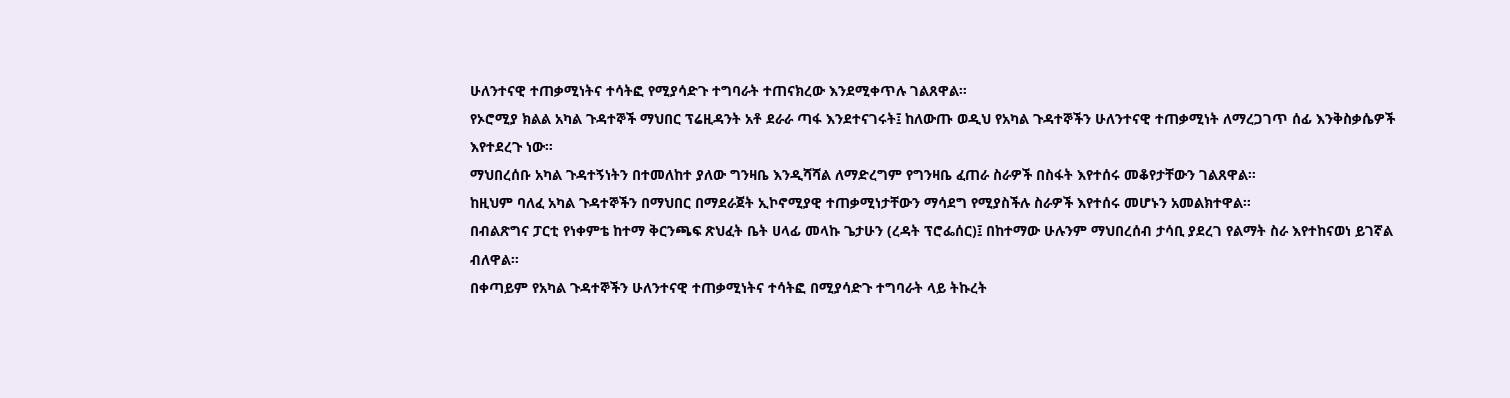ሁለንተናዊ ተጠቃሚነትና ተሳትፎ የሚያሳድጉ ተግባራት ተጠናክረው እንደሚቀጥሉ ገልጸዋል።
የኦሮሚያ ክልል አካል ጉዳተኞች ማህበር ፕሬዚዳንት አቶ ደራራ ጣፋ እንደተናገሩት፤ ከለውጡ ወዲህ የአካል ጉዳተኞችን ሁለንተናዊ ተጠቃሚነት ለማረጋገጥ ሰፊ እንቅስቃሴዎች እየተደረጉ ነው።
ማህበረሰቡ አካል ጉዳተኝነትን በተመለከተ ያለው ግንዛቤ እንዲሻሻል ለማድረግም የግንዛቤ ፈጠራ ስራዎች በስፋት እየተሰሩ መቆየታቸውን ገልጸዋል።
ከዚህም ባለፈ አካል ጉዳተኞችን በማህበር በማደራጀት ኢኮኖሚያዊ ተጠቃሚነታቸውን ማሳደግ የሚያስችሉ ስራዎች እየተሰሩ መሆኑን አመልክተዋል።
በብልጽግና ፓርቲ የነቀምቴ ከተማ ቅርንጫፍ ጽህፈት ቤት ሀላፊ መላኩ ጌታሁን (ረዳት ፕሮፌሰር)፤ በከተማው ሁሉንም ማህበረሰብ ታሳቢ ያደረገ የልማት ስራ እየተከናወነ ይገኛል ብለዋል።
በቀጣይም የአካል ጉዳተኞችን ሁለንተናዊ ተጠቃሚነትና ተሳትፎ በሚያሳድጉ ተግባራት ላይ ትኩረት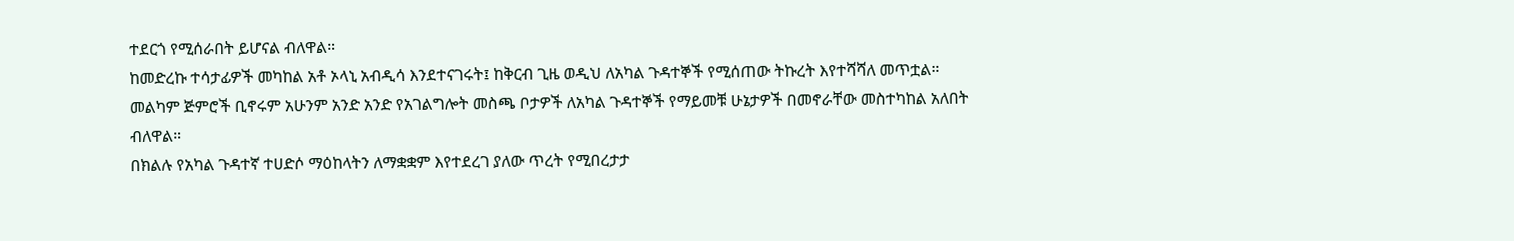ተደርጎ የሚሰራበት ይሆናል ብለዋል።
ከመድረኩ ተሳታፊዎች መካከል አቶ ኦላኒ አብዲሳ እንደተናገሩት፤ ከቅርብ ጊዜ ወዲህ ለአካል ጉዳተኞች የሚሰጠው ትኩረት እየተሻሻለ መጥቷል።
መልካም ጅምሮች ቢኖሩም አሁንም አንድ አንድ የአገልግሎት መስጫ ቦታዎች ለአካል ጉዳተኞች የማይመቹ ሁኔታዎች በመኖራቸው መስተካከል አለበት ብለዋል።
በክልሉ የአካል ጉዳተኛ ተሀድሶ ማዕከላትን ለማቋቋም እየተደረገ ያለው ጥረት የሚበረታታ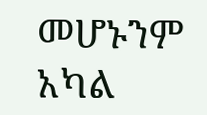መሆኑንም አካል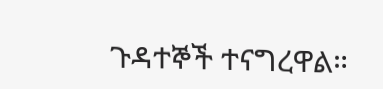ጉዳተኞች ተናግረዋል።